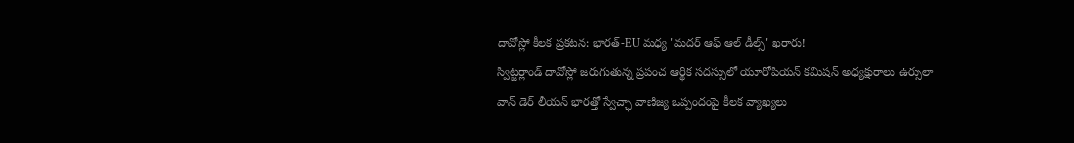దావోస్లో కీలక ప్రకటన: భారత్-EU మధ్య 'మదర్ ఆఫ్ ఆల్ డీల్స్' ఖరారు!
స్విట్జర్లాండ్ దావోస్లో జరుగుతున్న ప్రపంచ ఆర్థిక సదస్సులో యూరోపియన్ కమిషన్ అధ్యక్షురాలు ఉర్సులా వాన్ డెర్ లీయన్ భారత్తో స్వేచ్ఛా వాణిజ్య ఒప్పందంపై కీలక వ్యాఖ్యలు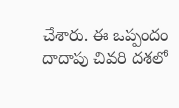చేశారు. ఈ ఒప్పందం దాదాపు చివరి దశలో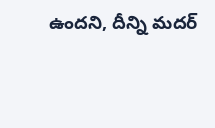ఉందని, దీన్ని మదర్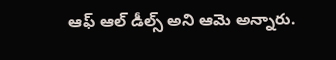ఆఫ్ ఆల్ డీల్స్ అని ఆమె అన్నారు.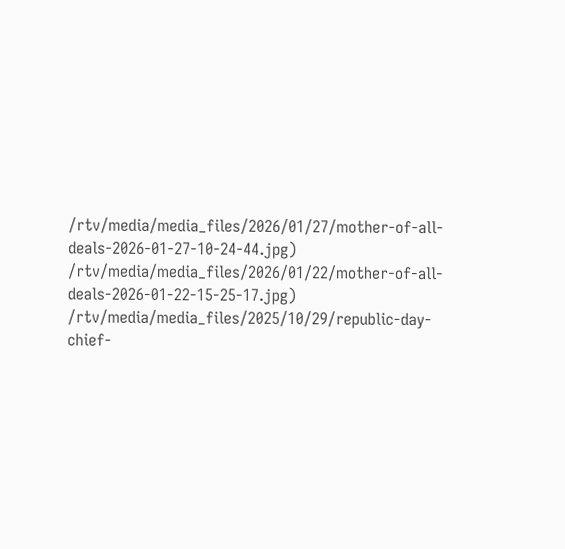/rtv/media/media_files/2026/01/27/mother-of-all-deals-2026-01-27-10-24-44.jpg)
/rtv/media/media_files/2026/01/22/mother-of-all-deals-2026-01-22-15-25-17.jpg)
/rtv/media/media_files/2025/10/29/republic-day-chief-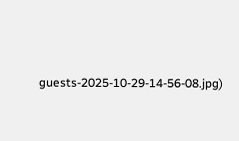guests-2025-10-29-14-56-08.jpg)